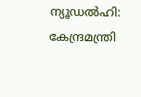ന്യൂഡൽഹി: കേന്ദ്രമന്ത്രി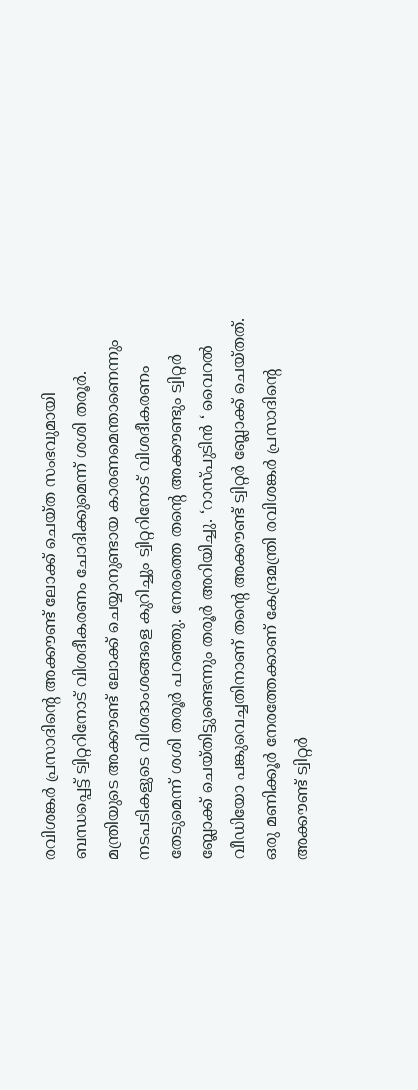രവിശങ്കർ പ്രസാദിന്റെ അക്കൗണ്ട് ലോക്ക് ചെയ്ത സംഭവുമായി ബന്ധപ്പെട്ട് ട്വിറ്ററിനോട് വിശദീകരണം ചോദിക്കുമെന്ന് ശശി തരൂർ. മന്ത്രിയുടെ അക്കൗണ്ട് ലോക്ക് ചെയ്യാനുണ്ടായ കാരണമെന്താണെന്നും നടപടികളുടെ വിശദാംശങ്ങളെ കുറിച്ചും ട്വിറ്ററിനോട് വിശദീകരണം തേടുമെന്ന് ശശി തരൂർ പറഞ്ഞു. നേരത്തെ തന്റെ അക്കൗണ്ടും ട്വിറ്റർ ബ്ലോക്ക് ചെയ്തിട്ടുണ്ടെന്നും തരൂർ അറിയിച്ചു. ‘റാസ്പുടിൻ ‘ വൈറൽ വീഡിയോ പങ്കുവെച്ചതിനാണ് തന്റെ അക്കൗണ്ട് ട്വിറ്റർ ബ്ലോക്ക് ചെയ്തത്.
ഒരു മണിക്കൂർ നേരത്തേക്കാണ് കേന്ദ്രമന്ത്രി രവിശങ്കർ പ്രസാദിന്റെ അക്കൗണ്ട് ട്വിറ്റർ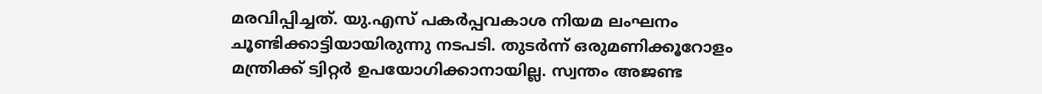മരവിപ്പിച്ചത്. യു.എസ് പകർപ്പവകാശ നിയമ ലംഘനം ചൂണ്ടിക്കാട്ടിയായിരുന്നു നടപടി. തുടർന്ന് ഒരുമണിക്കൂറോളം മന്ത്രിക്ക് ട്വിറ്റർ ഉപയോഗിക്കാനായില്ല. സ്വന്തം അജണ്ട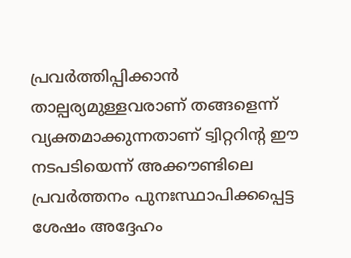പ്രവർത്തിപ്പിക്കാൻ താല്പര്യമുള്ളവരാണ് തങ്ങളെന്ന് വ്യക്തമാക്കുന്നതാണ് ട്വിറ്ററിന്റ ഈ നടപടിയെന്ന് അക്കൗണ്ടിലെ പ്രവർത്തനം പുനഃസ്ഥാപിക്കപ്പെട്ട ശേഷം അദ്ദേഹം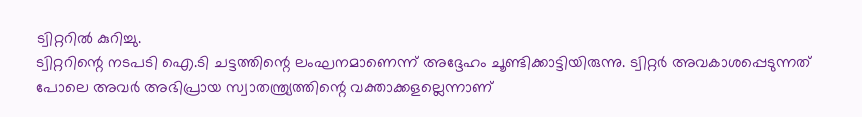ട്വിറ്ററിൽ കുറിച്ചു.
ട്വിറ്ററിന്റെ നടപടി ഐ.ടി ചട്ടത്തിന്റെ ലംഘനമാണെന്ന് അദ്ദേഹം ചൂണ്ടിക്കാട്ടിയിരുന്നു. ട്വിറ്റർ അവകാശപ്പെടുന്നത് പോലെ അവർ അഭിപ്രായ സ്വാതന്ത്ര്യത്തിന്റെ വക്താക്കളല്ലെന്നാണ്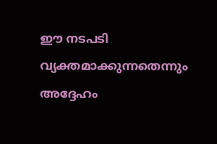ഈ നടപടി വ്യക്തമാക്കുന്നതെന്നും അദ്ദേഹം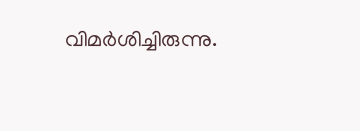വിമർശിച്ചിരുന്നു.